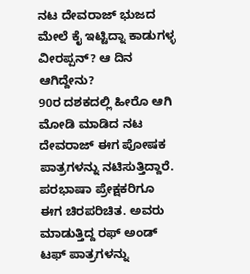ನಟ ದೇವರಾಜ್ ಭುಜದ ಮೇಲೆ ಕೈ ಇಟ್ಟಿದ್ನಾ ಕಾಡುಗಳ್ಳ ವೀರಪ್ಪನ್? ಆ ದಿನ ಆಗಿದ್ದೇನು?
90ರ ದಶಕದಲ್ಲಿ ಹೀರೊ ಆಗಿ ಮೋಡಿ ಮಾಡಿದ ನಟ ದೇವರಾಜ್ ಈಗ ಪೋಷಕ ಪಾತ್ರಗಳನ್ನು ನಟಿಸುತ್ತಿದ್ದಾರೆ. ಪರಭಾಷಾ ಪ್ರೇಕ್ಷಕರಿಗೂ ಈಗ ಚಿರಪರಿಚಿತ. ಅವರು ಮಾಡುತ್ತಿದ್ದ ರಫ್ ಅಂಡ್ ಟಫ್ ಪಾತ್ರಗಳನ್ನು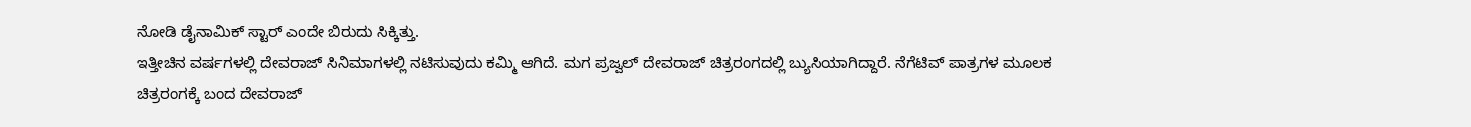ನೋಡಿ ಡೈನಾಮಿಕ್ ಸ್ಟಾರ್ ಎಂದೇ ಬಿರುದು ಸಿಕ್ಕಿತ್ತು.
ಇತ್ತೀಚಿನ ವರ್ಷಗಳಲ್ಲಿ ದೇವರಾಜ್ ಸಿನಿಮಾಗಳಲ್ಲಿ ನಟಿಸುವುದು ಕಮ್ಮಿ ಆಗಿದೆ. ಮಗ ಪ್ರಜ್ವಲ್ ದೇವರಾಜ್ ಚಿತ್ರರಂಗದಲ್ಲಿ ಬ್ಯುಸಿಯಾಗಿದ್ದಾರೆ. ನೆಗೆಟಿವ್ ಪಾತ್ರಗಳ ಮೂಲಕ ಚಿತ್ರರಂಗಕ್ಕೆ ಬಂದ ದೇವರಾಜ್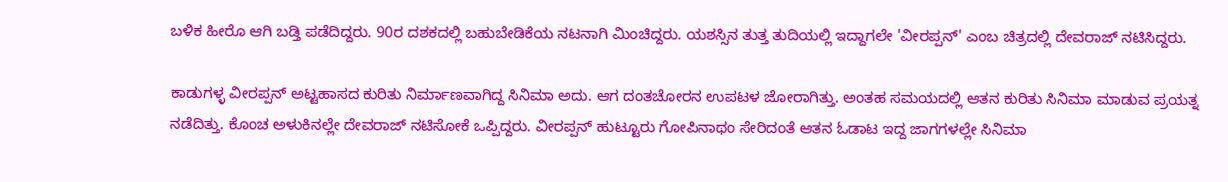ಬಳಿಕ ಹೀರೊ ಆಗಿ ಬಡ್ತಿ ಪಡೆದಿದ್ದರು. 90ರ ದಶಕದಲ್ಲಿ ಬಹುಬೇಡಿಕೆಯ ನಟನಾಗಿ ಮಿಂಚಿದ್ದರು. ಯಶಸ್ಸಿನ ತುತ್ತ ತುದಿಯಲ್ಲಿ ಇದ್ದಾಗಲೇ 'ವೀರಪ್ಪನ್' ಎಂಬ ಚಿತ್ರದಲ್ಲಿ ದೇವರಾಜ್ ನಟಿಸಿದ್ದರು.

ಕಾಡುಗಳ್ಳ ವೀರಪ್ಪನ್ ಅಟ್ಟಹಾಸದ ಕುರಿತು ನಿರ್ಮಾಣವಾಗಿದ್ದ ಸಿನಿಮಾ ಅದು. ಆಗ ದಂತಚೋರನ ಉಪಟಳ ಜೋರಾಗಿತ್ತು. ಅಂತಹ ಸಮಯದಲ್ಲಿ ಆತನ ಕುರಿತು ಸಿನಿಮಾ ಮಾಡುವ ಪ್ರಯತ್ನ ನಡೆದಿತ್ತು. ಕೊಂಚ ಅಳುಕಿನಲ್ಲೇ ದೇವರಾಜ್ ನಟಿಸೋಕೆ ಒಪ್ಪಿದ್ದರು. ವೀರಪ್ಪನ್ ಹುಟ್ಟೂರು ಗೋಪಿನಾಥಂ ಸೇರಿದಂತೆ ಆತನ ಓಡಾಟ ಇದ್ದ ಜಾಗಗಳಲ್ಲೇ ಸಿನಿಮಾ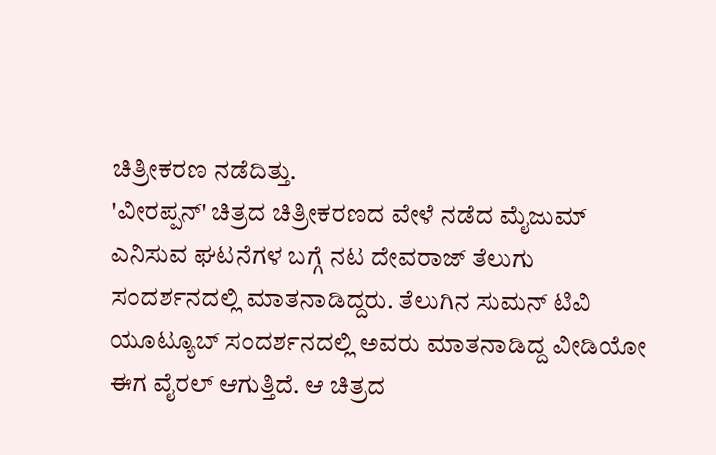ಚಿತ್ರೀಕರಣ ನಡೆದಿತ್ತು.
'ವೀರಪ್ಪನ್' ಚಿತ್ರದ ಚಿತ್ರೀಕರಣದ ವೇಳೆ ನಡೆದ ಮೈಜುಮ್ ಎನಿಸುವ ಘಟನೆಗಳ ಬಗ್ಗೆ ನಟ ದೇವರಾಜ್ ತೆಲುಗು ಸಂದರ್ಶನದಲ್ಲಿ ಮಾತನಾಡಿದ್ದರು. ತೆಲುಗಿನ ಸುಮನ್ ಟಿವಿ ಯೂಟ್ಯೂಬ್ ಸಂದರ್ಶನದಲ್ಲಿ ಅವರು ಮಾತನಾಡಿದ್ದ ವೀಡಿಯೋ ಈಗ ವೈರಲ್ ಆಗುತ್ತಿದೆ. ಆ ಚಿತ್ರದ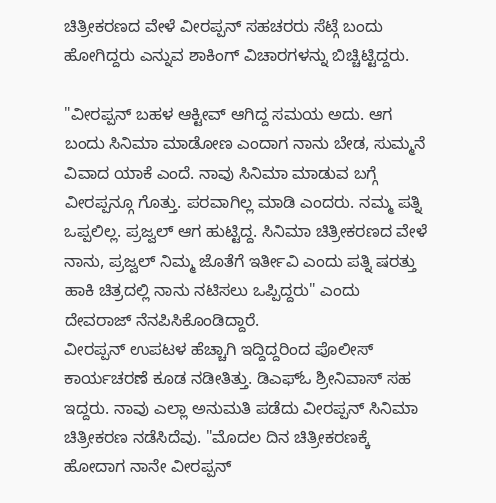ಚಿತ್ರೀಕರಣದ ವೇಳೆ ವೀರಪ್ಪನ್ ಸಹಚರರು ಸೆಟ್ಗೆ ಬಂದು ಹೋಗಿದ್ದರು ಎನ್ನುವ ಶಾಕಿಂಗ್ ವಿಚಾರಗಳನ್ನು ಬಿಚ್ಚಿಟ್ಟಿದ್ದರು.

"ವೀರಪ್ಪನ್ ಬಹಳ ಆಕ್ಟೀವ್ ಆಗಿದ್ದ ಸಮಯ ಅದು. ಆಗ ಬಂದು ಸಿನಿಮಾ ಮಾಡೋಣ ಎಂದಾಗ ನಾನು ಬೇಡ, ಸುಮ್ಮನೆ ವಿವಾದ ಯಾಕೆ ಎಂದೆ. ನಾವು ಸಿನಿಮಾ ಮಾಡುವ ಬಗ್ಗೆ ವೀರಪ್ಪನ್ಗೂ ಗೊತ್ತು. ಪರವಾಗಿಲ್ಲ ಮಾಡಿ ಎಂದರು. ನಮ್ಮ ಪತ್ನಿ ಒಪ್ಪಲಿಲ್ಲ. ಪ್ರಜ್ವಲ್ ಆಗ ಹುಟ್ಟಿದ್ದ. ಸಿನಿಮಾ ಚಿತ್ರೀಕರಣದ ವೇಳೆ ನಾನು, ಪ್ರಜ್ವಲ್ ನಿಮ್ಮ ಜೊತೆಗೆ ಇರ್ತೀವಿ ಎಂದು ಪತ್ನಿ ಷರತ್ತು ಹಾಕಿ ಚಿತ್ರದಲ್ಲಿ ನಾನು ನಟಿಸಲು ಒಪ್ಪಿದ್ದರು" ಎಂದು ದೇವರಾಜ್ ನೆನಪಿಸಿಕೊಂಡಿದ್ದಾರೆ.
ವೀರಪ್ಪನ್ ಉಪಟಳ ಹೆಚ್ಚಾಗಿ ಇದ್ದಿದ್ದರಿಂದ ಪೊಲೀಸ್ ಕಾರ್ಯಚರಣೆ ಕೂಡ ನಡೀತಿತ್ತು. ಡಿಎಫ್ಓ ಶ್ರೀನಿವಾಸ್ ಸಹ ಇದ್ದರು. ನಾವು ಎಲ್ಲಾ ಅನುಮತಿ ಪಡೆದು ವೀರಪ್ಪನ್ ಸಿನಿಮಾ ಚಿತ್ರೀಕರಣ ನಡೆಸಿದೆವು. "ಮೊದಲ ದಿನ ಚಿತ್ರೀಕರಣಕ್ಕೆ ಹೋದಾಗ ನಾನೇ ವೀರಪ್ಪನ್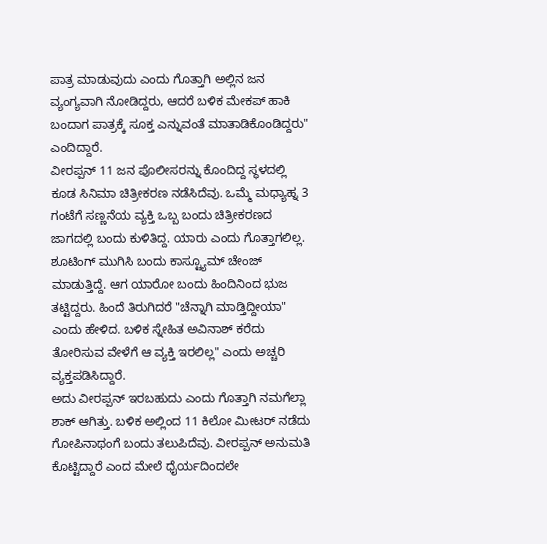ಪಾತ್ರ ಮಾಡುವುದು ಎಂದು ಗೊತ್ತಾಗಿ ಅಲ್ಲಿನ ಜನ ವ್ಯಂಗ್ಯವಾಗಿ ನೋಡಿದ್ದರು, ಆದರೆ ಬಳಿಕ ಮೇಕಪ್ ಹಾಕಿ ಬಂದಾಗ ಪಾತ್ರಕ್ಕೆ ಸೂಕ್ತ ಎನ್ನುವಂತೆ ಮಾತಾಡಿಕೊಂಡಿದ್ದರು" ಎಂದಿದ್ದಾರೆ.
ವೀರಪ್ಪನ್ 11 ಜನ ಪೊಲೀಸರನ್ನು ಕೊಂದಿದ್ದ ಸ್ಥಳದಲ್ಲಿ ಕೂಡ ಸಿನಿಮಾ ಚಿತ್ರೀಕರಣ ನಡೆಸಿದೆವು. ಒಮ್ಮೆ ಮಧ್ಯಾಹ್ನ 3 ಗಂಟೆಗೆ ಸಣ್ಣನೆಯ ವ್ಯಕ್ತಿ ಒಬ್ಬ ಬಂದು ಚಿತ್ರೀಕರಣದ ಜಾಗದಲ್ಲಿ ಬಂದು ಕುಳಿತಿದ್ದ. ಯಾರು ಎಂದು ಗೊತ್ತಾಗಲಿಲ್ಲ. ಶೂಟಿಂಗ್ ಮುಗಿಸಿ ಬಂದು ಕಾಸ್ಟ್ಯೂಮ್ ಚೇಂಜ್ ಮಾಡುತ್ತಿದ್ದೆ. ಆಗ ಯಾರೋ ಬಂದು ಹಿಂದಿನಿಂದ ಭುಜ ತಟ್ಟಿದ್ದರು. ಹಿಂದೆ ತಿರುಗಿದರೆ "ಚೆನ್ನಾಗಿ ಮಾಡ್ತಿದ್ದೀಯಾ" ಎಂದು ಹೇಳಿದ. ಬಳಿಕ ಸ್ನೇಹಿತ ಅವಿನಾಶ್ ಕರೆದು ತೋರಿಸುವ ವೇಳೆಗೆ ಆ ವ್ಯಕ್ತಿ ಇರಲಿಲ್ಲ" ಎಂದು ಅಚ್ಚರಿ ವ್ಯಕ್ತಪಡಿಸಿದ್ದಾರೆ.
ಅದು ವೀರಪ್ಪನ್ ಇರಬಹುದು ಎಂದು ಗೊತ್ತಾಗಿ ನಮಗೆಲ್ಲಾ ಶಾಕ್ ಆಗಿತ್ತು. ಬಳಿಕ ಅಲ್ಲಿಂದ 11 ಕಿಲೋ ಮೀಟರ್ ನಡೆದು ಗೋಪಿನಾಥಂಗೆ ಬಂದು ತಲುಪಿದೆವು. ವೀರಪ್ಪನ್ ಅನುಮತಿ ಕೊಟ್ಟಿದ್ದಾರೆ ಎಂದ ಮೇಲೆ ಧೈರ್ಯದಿಂದಲೇ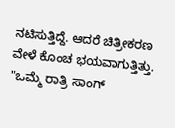ನಟಿಸುತ್ತಿದ್ದೆ. ಆದರೆ ಚಿತ್ರೀಕರಣ ವೇಳೆ ಕೊಂಚ ಭಯವಾಗುತ್ತಿತ್ತು. "ಒಮ್ಮೆ ರಾತ್ರಿ ಸಾಂಗ್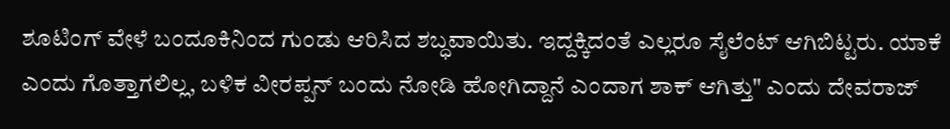ಶೂಟಿಂಗ್ ವೇಳೆ ಬಂದೂಕಿನಿಂದ ಗುಂಡು ಆರಿಸಿದ ಶಬ್ಧವಾಯಿತು. ಇದ್ದಕ್ಕಿದಂತೆ ಎಲ್ಲರೂ ಸೈಲೆಂಟ್ ಆಗಿಬಿಟ್ಟರು. ಯಾಕೆ ಎಂದು ಗೊತ್ತಾಗಲಿಲ್ಲ, ಬಳಿಕ ವೀರಪ್ಪನ್ ಬಂದು ನೋಡಿ ಹೋಗಿದ್ದಾನೆ ಎಂದಾಗ ಶಾಕ್ ಆಗಿತ್ತು" ಎಂದು ದೇವರಾಜ್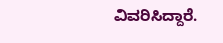ವಿವರಿಸಿದ್ದಾರೆ.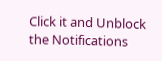Click it and Unblock the Notifications